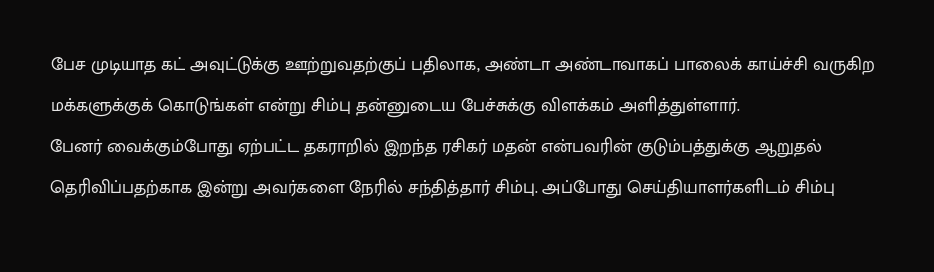பேச முடியாத கட் அவுட்டுக்கு ஊற்றுவதற்குப் பதிலாக, அண்டா அண்டாவாகப் பாலைக் காய்ச்சி வருகிற மக்களுக்குக் கொடுங்கள் என்று சிம்பு தன்னுடைய பேச்சுக்கு விளக்கம் அளித்துள்ளார்.
பேனர் வைக்கும்போது ஏற்பட்ட தகராறில் இறந்த ரசிகர் மதன் என்பவரின் குடும்பத்துக்கு ஆறுதல் தெரிவிப்பதற்காக இன்று அவர்களை நேரில் சந்தித்தார் சிம்பு. அப்போது செய்தியாளர்களிடம் சிம்பு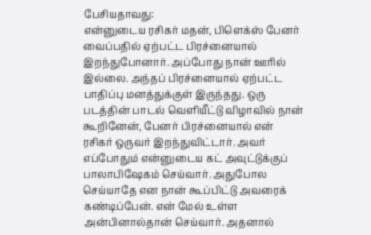பேசியதாவது:
என்னுடைய ரசிகர் மதன், பிளெக்ஸ் பேனர் வைப்பதில் ஏற்பட்ட பிரச்னையால் இறந்துபோனார். அப்போது நான் ஊரில் இல்லை. அந்தப் பிரச்னையால் ஏற்பட்ட பாதிப்பு மனத்துக்குள் இருந்தது. ஒரு படத்தின் பாடல் வெளியீட்டு விழாவில் நான் கூறினேன், பேனர் பிரச்னையால் என் ரசிகர் ஒருவர் இறந்துவிட்டார். அவர் எப்போதும் என்னுடைய கட் அவுட்டுக்குப் பாலாபிஷேகம் செய்வார். அதுபோல செய்யாதே என நான் கூப்பிட்டு அவரைக் கண்டிப்பேன். என் மேல் உள்ள அன்பினால்தான் செய்வார். அதனால்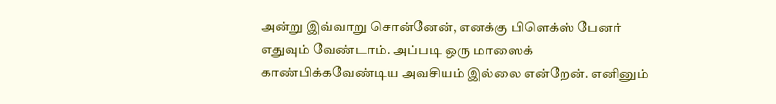அன்று இவ்வாறு சொன்னேன், எனக்கு பிளெக்ஸ் பேனர் எதுவும் வேண்டாம். அப்படி ஒரு மாஸைக் காண்பிக்கவேண்டிய அவசியம் இல்லை என்றேன். எனினும்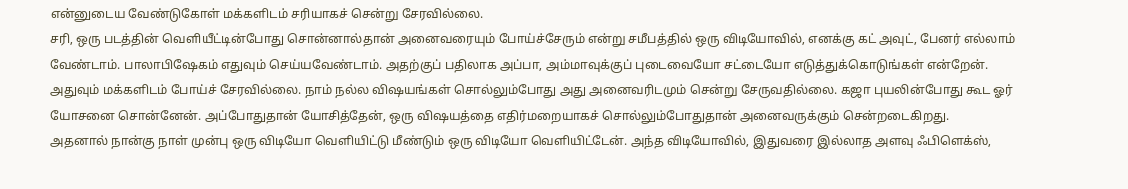என்னுடைய வேண்டுகோள் மக்களிடம் சரியாகச் சென்று சேரவில்லை.
சரி, ஒரு படத்தின் வெளியீட்டின்போது சொன்னால்தான் அனைவரையும் போய்ச்சேரும் என்று சமீபத்தில் ஒரு விடியோவில், எனக்கு கட் அவுட், பேனர் எல்லாம் வேண்டாம். பாலாபிஷேகம் எதுவும் செய்யவேண்டாம். அதற்குப் பதிலாக அப்பா, அம்மாவுக்குப் புடைவையோ சட்டையோ எடுத்துக்கொடுங்கள் என்றேன். அதுவும் மக்களிடம் போய்ச் சேரவில்லை. நாம் நல்ல விஷயங்கள் சொல்லும்போது அது அனைவரிடமும் சென்று சேருவதில்லை. கஜா புயலின்போது கூட ஓர் யோசனை சொன்னேன். அப்போதுதான் யோசித்தேன், ஒரு விஷயத்தை எதிர்மறையாகச் சொல்லும்போதுதான் அனைவருக்கும் சென்றடைகிறது.
அதனால் நான்கு நாள் முன்பு ஒரு விடியோ வெளியிட்டு மீண்டும் ஒரு விடியோ வெளியிட்டேன். அந்த விடியோவில், இதுவரை இல்லாத அளவு ஃபிளெக்ஸ்,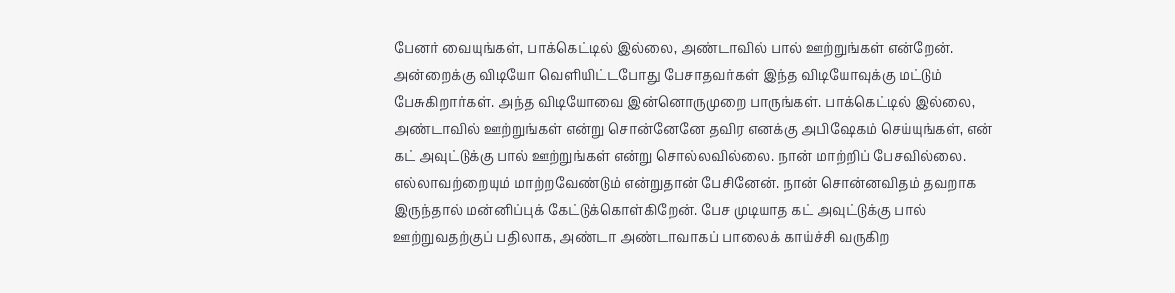பேனர் வையுங்கள், பாக்கெட்டில் இல்லை, அண்டாவில் பால் ஊற்றுங்கள் என்றேன். அன்றைக்கு விடியோ வெளியிட்டபோது பேசாதவர்கள் இந்த விடியோவுக்கு மட்டும் பேசுகிறார்கள். அந்த விடியோவை இன்னொருமுறை பாருங்கள். பாக்கெட்டில் இல்லை, அண்டாவில் ஊற்றுங்கள் என்று சொன்னேனே தவிர எனக்கு அபிஷேகம் செய்யுங்கள், என் கட் அவுட்டுக்கு பால் ஊற்றுங்கள் என்று சொல்லவில்லை. நான் மாற்றிப் பேசவில்லை. எல்லாவற்றையும் மாற்றவேண்டும் என்றுதான் பேசினேன். நான் சொன்னவிதம் தவறாக இருந்தால் மன்னிப்புக் கேட்டுக்கொள்கிறேன். பேச முடியாத கட் அவுட்டுக்கு பால் ஊற்றுவதற்குப் பதிலாக, அண்டா அண்டாவாகப் பாலைக் காய்ச்சி வருகிற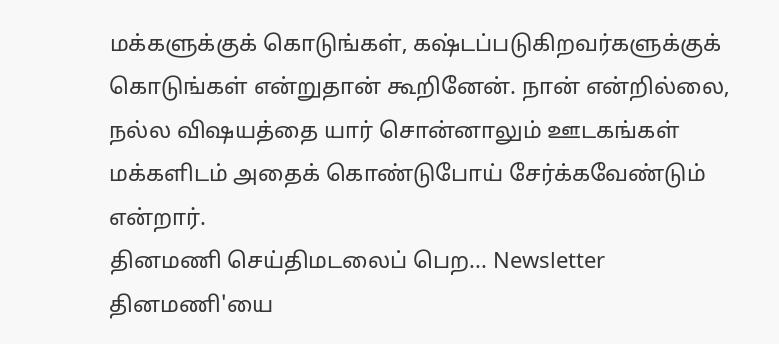மக்களுக்குக் கொடுங்கள், கஷ்டப்படுகிறவர்களுக்குக் கொடுங்கள் என்றுதான் கூறினேன். நான் என்றில்லை, நல்ல விஷயத்தை யார் சொன்னாலும் ஊடகங்கள் மக்களிடம் அதைக் கொண்டுபோய் சேர்க்கவேண்டும் என்றார்.
தினமணி செய்திமடலைப் பெற... Newsletter
தினமணி'யை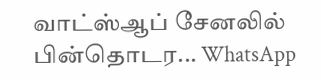வாட்ஸ்ஆப் சேனலில் பின்தொடர... WhatsApp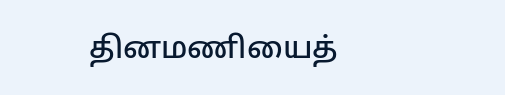தினமணியைத்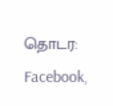தொடர: Facebook,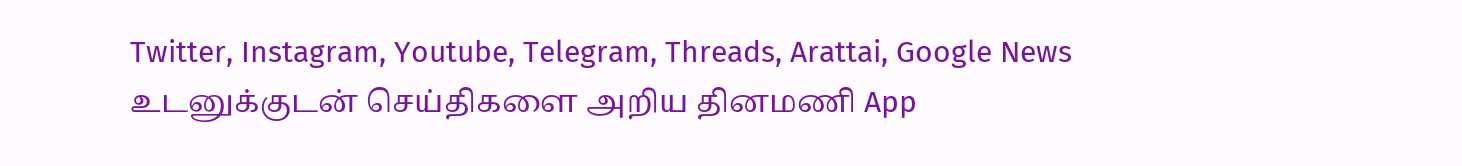Twitter, Instagram, Youtube, Telegram, Threads, Arattai, Google News
உடனுக்குடன் செய்திகளை அறிய தினமணி App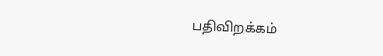பதிவிறக்கம்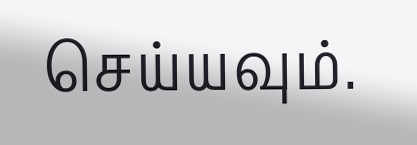செய்யவும்.